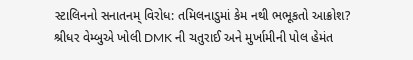સ્ટાલિનનો સનાતનમ્ વિરોધ: તમિલનાડુમાં કેમ નથી ભભૂકતો આક્રોશ?
શ્રીધર વેમ્બુએ ખોલી DMK ની ચતુરાઈ અને મુર્ખામીની પોલ હેમંત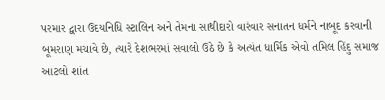પરમાર દ્વારા ઉદયનિધિ સ્ટાલિન અને તેમના સાથીદારો વારંવાર સનાતન ધર્મને નાબૂદ કરવાની બૂમરાણ મચાવે છે, ત્યારે દેશભરમાં સવાલો ઉઠે છે કે અત્યંત ધાર્મિક એવો તમિલ હિંદુ સમાજ આટલો શાંત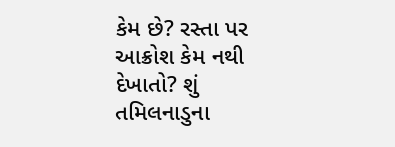કેમ છે? રસ્તા પર આક્રોશ કેમ નથી દેખાતો? શું તમિલનાડુના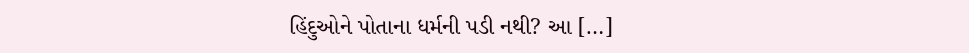હિંદુઓને પોતાના ધર્મની પડી નથી? આ […]